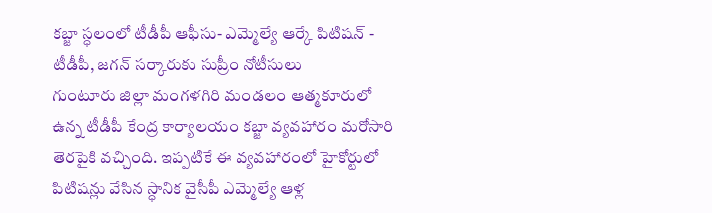కబ్జా స్ధలంలో టీడీపీ ఆఫీసు- ఎమ్మెల్యే ఆర్కే పిటిషన్ - టీడీపీ, జగన్ సర్కారుకు సుప్రీం నోటీసులు
గుంటూరు జిల్లా మంగళగిరి మండలం ఆత్మకూరులో ఉన్న టీడీపీ కేంద్ర కార్యాలయం కబ్జా వ్యవహారం మరోసారి తెరపైకి వచ్చింది. ఇప్పటికే ఈ వ్యవహారంలో హైకోర్టులో పిటిషన్లు వేసిన స్ధానిక వైసీపీ ఎమ్మెల్యే ఆళ్ల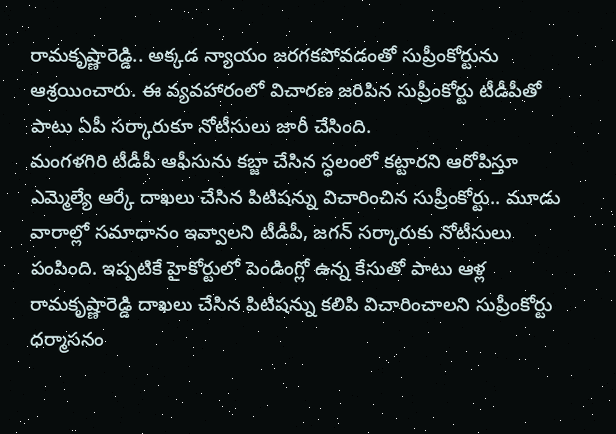రామకృష్ణారెడ్డి.. అక్కడ న్యాయం జరగకపోవడంతో సుప్రీంకోర్టును ఆశ్రయించారు. ఈ వ్యవహారంలో విచారణ జరిపిన సుప్రీంకోర్టు టీడీపీతో పాటు ఏపీ సర్కారుకూ నోటీసులు జారీ చేసింది.
మంగళగిరి టీడీపీ ఆఫీసును కబ్జా చేసిన స్ధలంలో కట్టారని ఆరోపిస్తూ ఎమ్మెల్యే ఆర్కే దాఖలు చేసిన పిటిషన్ను విచారించిన సుప్రీంకోర్టు.. మూడు వారాల్లో సమాధానం ఇవ్వాలని టీడీపీ, జగన్ సర్కారుకు నోటీసులు పంపింది. ఇప్పటికే హైకోర్టులో పెండింగ్లో ఉన్న కేసుతో పాటు ఆళ్ల రామకృష్ణారెడ్డి దాఖలు చేసిన పిటిషన్ను కలిపి విచారించాలని సుప్రీంకోర్టు ధర్మాసనం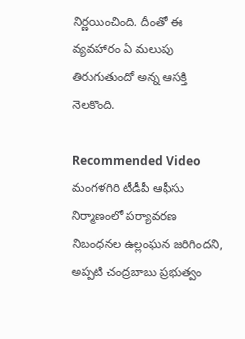నిర్ణయించింది. దీంతో ఈ వ్యవహారం ఏ మలుపు తిరుగుతుందో అన్న ఆసక్తి నెలకొంది.

Recommended Video
మంగళగిరి టీడీపీ ఆఫీసు నిర్మాణంలో పర్యావరణ నిబంధనల ఉల్లంఘన జరిగిందని, అప్పటి చంద్రబాబు ప్రభుత్వం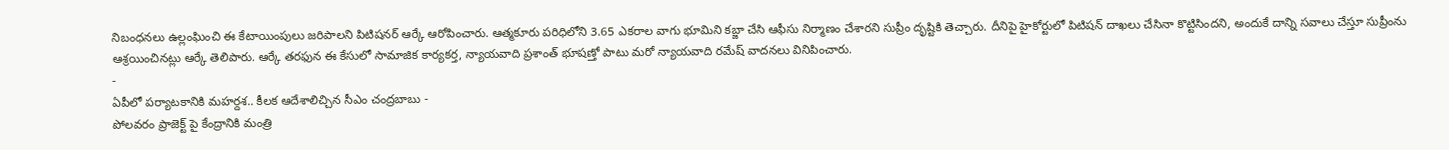నిబంధనలు ఉల్లంఘించి ఈ కేటాయింపులు జరిపాలని పిటిషనర్ ఆర్కే ఆరోపించారు. ఆత్మకూరు పరిధిలోని 3.65 ఎకరాల వాగు భూమిని కబ్జా చేసి ఆఫీసు నిర్మాణం చేశారని సుప్రీం దృష్టికి తెచ్చారు. దీనిపై హైకోర్టులో పిటిషన్ దాఖలు చేసినా కొట్టిసిందని, అందుకే దాన్ని సవాలు చేస్తూ సుప్రీంను ఆశ్రయించినట్లు ఆర్కే తెలిపారు. ఆర్కే తరఫున ఈ కేసులో సామాజిక కార్యకర్త, న్యాయవాది ప్రశాంత్ భూషణ్తో పాటు మరో న్యాయవాది రమేష్ వాదనలు వినిపించారు.
-
ఏపీలో పర్యాటకానికి మహర్దశ.. కీలక ఆదేశాలిచ్చిన సీఎం చంద్రబాబు -
పోలవరం ప్రాజెక్ట్ పై కేంద్రానికి మంత్రి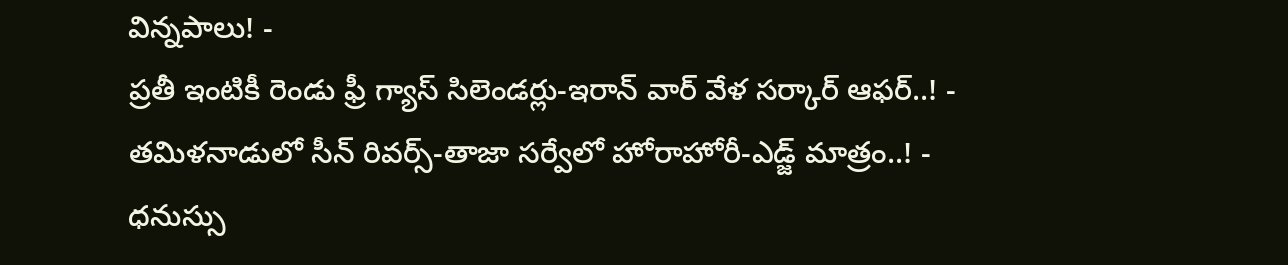విన్నపాలు! -
ప్రతీ ఇంటికీ రెండు ఫ్రీ గ్యాస్ సిలెండర్లు-ఇరాన్ వార్ వేళ సర్కార్ ఆఫర్..! -
తమిళనాడులో సీన్ రివర్స్-తాజా సర్వేలో హోరాహోరీ-ఎడ్జ్ మాత్రం..! -
ధనుస్సు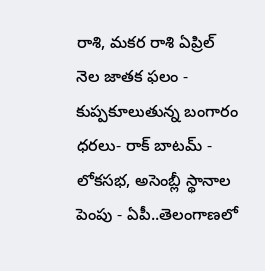రాశి, మకర రాశి ఏప్రిల్ నెల జాతక ఫలం -
కుప్పకూలుతున్న బంగారం ధరలు- రాక్ బాటమ్ -
లోకసభ, అసెంబ్లీ స్థానాల పెంపు - ఏపీ..తెలంగాణలో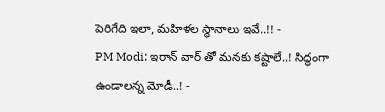పెరిగేది ఇలా, మహిళల స్థానాలు ఇవే..!! -
PM Modi: ఇరాన్ వార్ తో మనకు కష్టాలే..! సిద్ధంగా ఉండాలన్న మోడీ..! -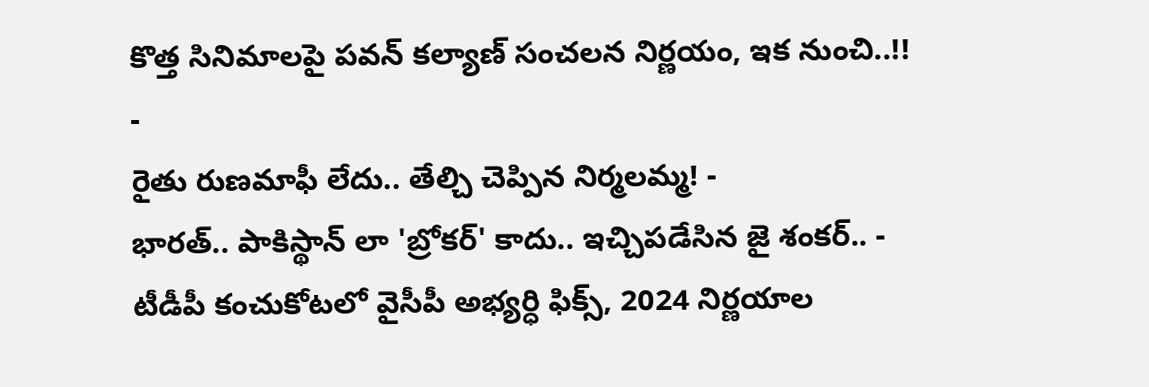కొత్త సినిమాలపై పవన్ కల్యాణ్ సంచలన నిర్ణయం, ఇక నుంచి..!! -
రైతు రుణమాఫీ లేదు.. తేల్చి చెప్పిన నిర్మలమ్మ! -
భారత్.. పాకిస్థాన్ లా 'బ్రోకర్' కాదు.. ఇచ్చిపడేసిన జై శంకర్.. -
టీడీపీ కంచుకోటలో వైసీపీ అభ్యర్ధి ఫిక్స్, 2024 నిర్ణయాల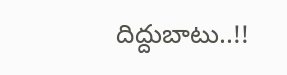దిద్దుబాటు..!!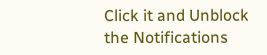Click it and Unblock the Notifications